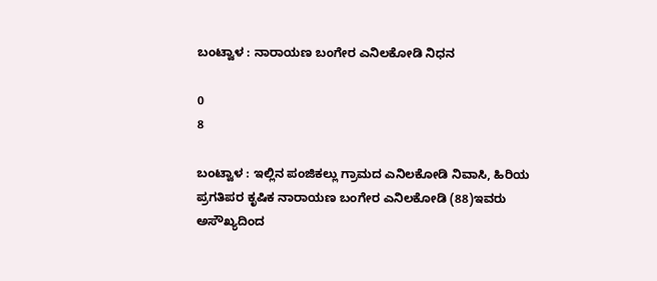ಬಂಟ್ವಾಳ : ನಾರಾಯಣ ಬಂಗೇರ ಎನಿಲಕೋಡಿ ನಿಧನ

0
8

ಬಂಟ್ವಾಳ : ಇಲ್ಲಿನ ಪಂಜಿಕಲ್ಲು ಗ್ರಾಮದ ಎನಿಲಕೋಡಿ ನಿವಾಸಿ, ಹಿರಿಯ ಪ್ರಗತಿಪರ ಕೃಷಿಕ ನಾರಾಯಣ ಬಂಗೇರ ಎನಿಲಕೋಡಿ (88)ಇವರು ಅಸೌಖ್ಯದಿಂದ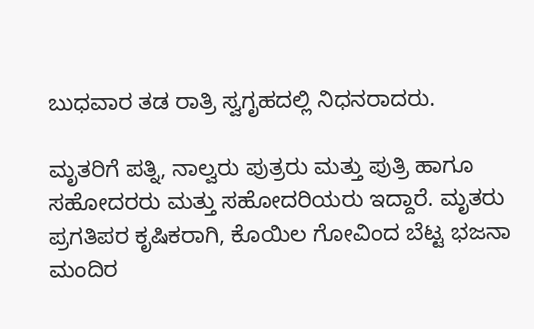ಬುಧವಾರ ತಡ ರಾತ್ರಿ ಸ್ವಗೃಹದಲ್ಲಿ ನಿಧನರಾದರು.

ಮೃತರಿಗೆ ಪತ್ನಿ, ನಾಲ್ವರು ಪುತ್ರರು ಮತ್ತು ಪುತ್ರಿ ಹಾಗೂ ಸಹೋದರರು ಮತ್ತು ಸಹೋದರಿಯರು ಇದ್ದಾರೆ. ಮೃತರು ಪ್ರಗತಿಪರ ಕೃಷಿಕರಾಗಿ, ಕೊಯಿಲ ಗೋವಿಂದ ಬೆಟ್ಟ ಭಜನಾ ಮಂದಿರ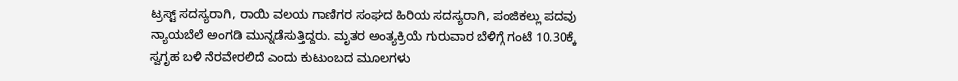ಟ್ರಸ್ಟ್ ಸದಸ್ಯರಾಗಿ, ರಾಯಿ ವಲಯ ಗಾಣಿಗರ ಸಂಘದ ಹಿರಿಯ ಸದಸ್ಯರಾಗಿ, ಪಂಜಿಕಲ್ಲು ಪದವು ನ್ಯಾಯಬೆಲೆ ಅಂಗಡಿ ಮುನ್ನಡೆಸುತ್ತಿದ್ದರು. ಮೃತರ ಅಂತ್ಯಕ್ರಿಯೆ ಗುರುವಾರ ಬೆಳಿಗ್ಗೆ ಗಂಟೆ 10.30ಕ್ಕೆ ಸ್ವಗೃಹ ಬಳಿ ನೆರವೇರಲಿದೆ ಎಂದು ಕುಟುಂಬದ ಮೂಲಗಳು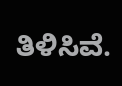ತಿಳಿಸಿವೆ.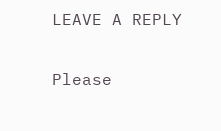LEAVE A REPLY

Please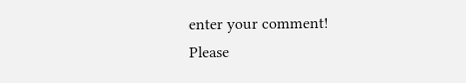enter your comment!
Please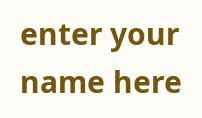enter your name here